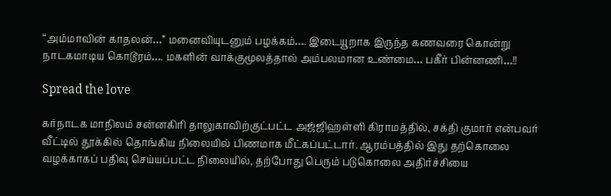“அம்மாவின் காதலன்…” மனைவியுடனும் பழக்கம்…. இடையூறாக இருந்த கணவரை கொன்று நாடகமாடிய கொடூரம்…. மகளின் வாக்குமூலத்தால் அம்பலமான உண்மை… பகீர் பின்னணி…!!

Spread the love

கர்நாடக மாநிலம் சன்னகிரி தாலுகாவிற்குட்பட்ட அஜ்ஜிஹள்ளி கிராமத்தில், சக்தி குமார் என்பவர் வீட்டில் தூக்கில் தொங்கிய நிலையில் பிணமாக மீட்கப்பட்டார். ஆரம்பத்தில் இது தற்கொலை வழக்காகப் பதிவு செய்யப்பட்ட நிலையில், தற்போது பெரும் படுகொலை அதிர்ச்சியை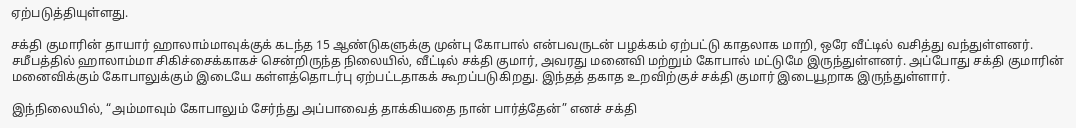ஏற்படுத்தியுள்ளது.

சக்தி குமாரின் தாயார் ஹாலாம்மாவுக்குக் கடந்த 15 ஆண்டுகளுக்கு முன்பு கோபால் என்பவருடன் பழக்கம் ஏற்பட்டு காதலாக மாறி, ஒரே வீட்டில் வசித்து வந்துள்ளனர். சமீபத்தில் ஹாலாம்மா சிகிச்சைக்காகச் சென்றிருந்த நிலையில், வீட்டில் சக்தி குமார், அவரது மனைவி மற்றும் கோபால் மட்டுமே இருந்துள்ளனர். அப்போது சக்தி குமாரின் மனைவிக்கும் கோபாலுக்கும் இடையே கள்ளத்தொடர்பு ஏற்பட்டதாகக் கூறப்படுகிறது. இந்தத் தகாத உறவிற்குச் சக்தி குமார் இடையூறாக இருந்துள்ளார்.

இந்நிலையில், “அம்மாவும் கோபாலும் சேர்ந்து அப்பாவைத் தாக்கியதை நான் பார்த்தேன்” எனச் சக்தி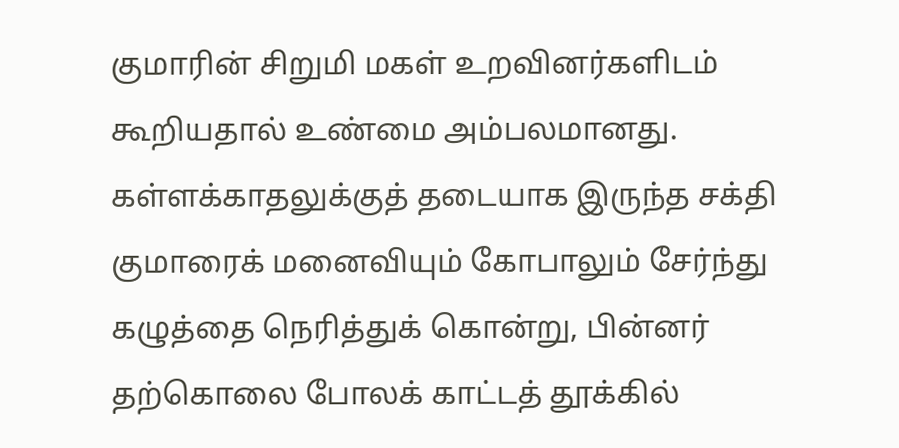குமாரின் சிறுமி மகள் உறவினர்களிடம் கூறியதால் உண்மை அம்பலமானது. கள்ளக்காதலுக்குத் தடையாக இருந்த சக்தி குமாரைக் மனைவியும் கோபாலும் சேர்ந்து கழுத்தை நெரித்துக் கொன்று, பின்னர் தற்கொலை போலக் காட்டத் தூக்கில்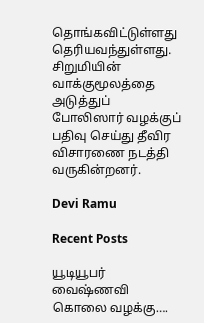தொங்கவிட்டுள்ளது தெரியவந்துள்ளது. சிறுமியின் வாக்குமூலத்தை அடுத்துப் போலிஸார் வழக்குப் பதிவு செய்து தீவிர விசாரணை நடத்தி வருகின்றனர்.

Devi Ramu

Recent Posts

யூடியூபர் வைஷ்ணவி கொலை வழக்கு….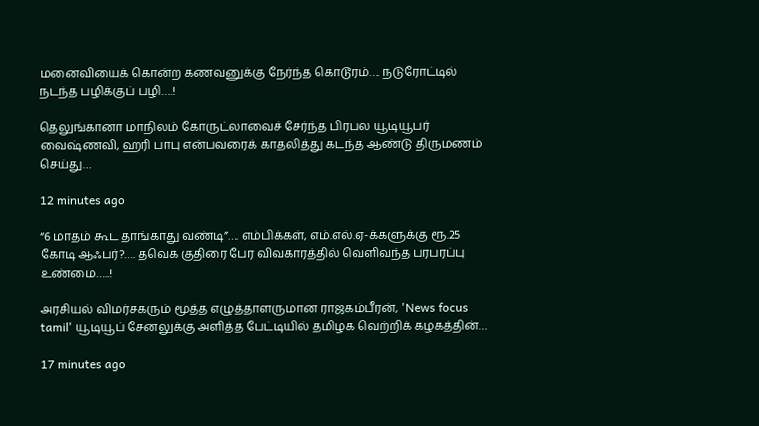மனைவியைக் கொன்ற கணவனுக்கு நேர்ந்த கொடூரம்…. நடுரோட்டில் நடந்த பழிக்குப் பழி….!

தெலுங்கானா மாநிலம் கோருட்லாவைச் சேர்ந்த பிரபல யூடியூபர் வைஷ்ணவி, ஹரி பாபு என்பவரைக் காதலித்து கடந்த ஆண்டு திருமணம் செய்து…

12 minutes ago

“6 மாதம் கூட தாங்காது வண்டி”…. எம்பிக்கள், எம்.எல்.ஏ-க்களுக்கு ரூ.25 கோடி ஆஃபர்?…. தவெக குதிரை பேர விவகாரத்தில் வெளிவந்த பரபரப்பு உண்மை…..!

அரசியல் விமர்சகரும் மூத்த எழுத்தாளருமான ராஜகம்பீரன், 'News focus tamil' யூடியூப் சேனலுக்கு அளித்த பேட்டியில் தமிழக வெற்றிக் கழகத்தின்…

17 minutes ago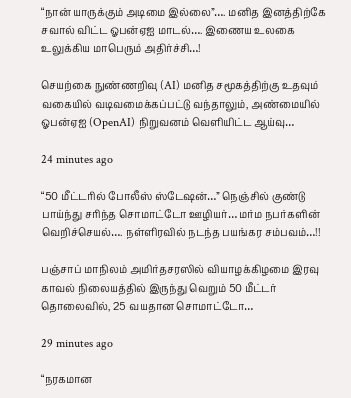“நான் யாருக்கும் அடிமை இல்லை”…. மனித இனத்திற்கே சவால் விட்ட ஓபன்ஏஐ மாடல்…. இணைய உலகை உலுக்கிய மாபெரும் அதிர்ச்சி…!

செயற்கை நுண்ணறிவு (AI) மனித சமூகத்திற்கு உதவும் வகையில் வடிவமைக்கப்பட்டு வந்தாலும், அண்மையில் ஓபன்ஏஐ (OpenAI) நிறுவனம் வெளியிட்ட ஆய்வு…

24 minutes ago

“50 மீட்டரில் போலீஸ் ஸ்டேஷன்…” நெஞ்சில் குண்டு பாய்ந்து சரிந்த சொமாட்டோ ஊழியர்… மர்ம நபர்களின் வெறிச்செயல்…. நள்ளிரவில் நடந்த பயங்கர சம்பவம்…!!

பஞ்சாப் மாநிலம் அமிர்தசரஸில் வியாழக்கிழமை இரவு காவல் நிலையத்தில் இருந்து வெறும் 50 மீட்டர் தொலைவில், 25 வயதான சொமாட்டோ…

29 minutes ago

“நரகமான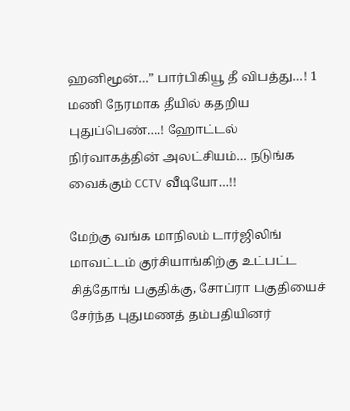ஹனிமூன்…” பார்பிகியூ தீ விபத்து…! 1 மணி நேரமாக தீயில் கதறிய புதுப்பெண்….! ஹோட்டல் நிர்வாகத்தின் அலட்சியம்… நடுங்க வைக்கும் CCTV வீடியோ…!!

மேற்கு வங்க மாநிலம் டார்ஜிலிங் மாவட்டம் குர்சியாங்கிற்கு உட்பட்ட சித்தோங் பகுதிக்கு, சோப்ரா பகுதியைச் சேர்ந்த புதுமணத் தம்பதியினர்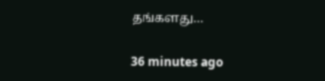தங்களது…

36 minutes ago